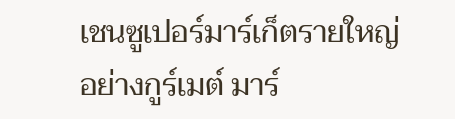เชนซูเปอร์มาร์เก็ตรายใหญ่อย่างกูร์เมต์ มาร์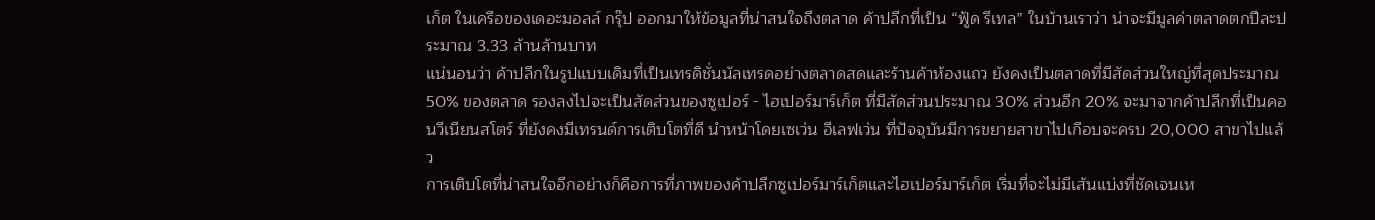เก็ต ในเครือของเดอะมอลล์ กรุ๊ป ออกมาให้ข้อมูลที่น่าสนใจถึงตลาด ค้าปลีกที่เป็น “ฟู้ด รีเทล” ในบ้านเราว่า น่าจะมีมูลค่าตลาดตกปีละประมาณ 3.33 ล้านล้านบาท
แน่นอนว่า ค้าปลีกในรูปแบบเดิมที่เป็นเทรดิชั่นนัลเทรดอย่างตลาดสดและร้านค้าห้องแถว ยังคงเป็นตลาดที่มีสัดส่วนใหญ่ที่สุดประมาณ 50% ของตลาด รองลงไปจะเป็นสัดส่วนของซูเปอร์ - ไฮเปอร์มาร์เก็ต ที่มีสัดส่วนประมาณ 30% ส่วนอีก 20% จะมาจากค้าปลีกที่เป็นคอนวีเนียนสโตร์ ที่ยังคงมีเทรนด์การเติบโตที่ดี นำหน้าโดยเซเว่น อีเลฟเว่น ที่ปัจจุบันมีการขยายสาขาไปเกือบจะครบ 20,000 สาขาไปแล้ว
การเติบโตที่น่าสนใจอีกอย่างก็คือการที่ภาพของค้าปลีกซูเปอร์มาร์เก็ตและไฮเปอร์มาร์เก็ต เริ่มที่จะไม่มีเส้นแบ่งที่ชัดเจนเห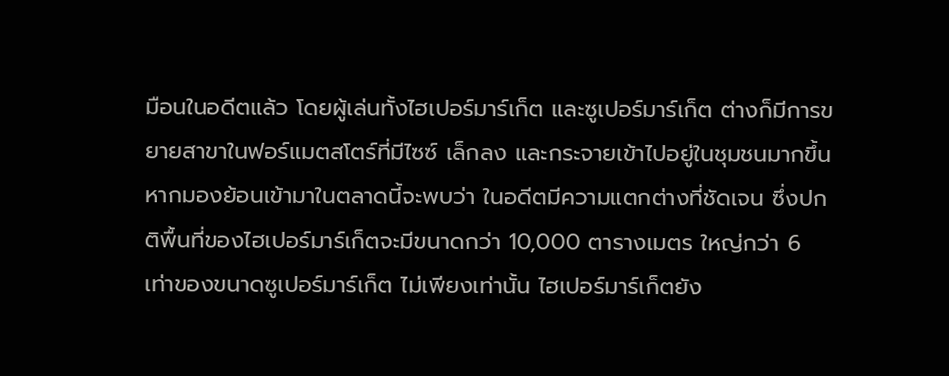มือนในอดีตแล้ว โดยผู้เล่นทั้งไฮเปอร์มาร์เก็ต และซูเปอร์มาร์เก็ต ต่างก็มีการขยายสาขาในฟอร์แมตสโตร์ที่มีไซซ์ เล็กลง และกระจายเข้าไปอยู่ในชุมชนมากขึ้น
หากมองย้อนเข้ามาในตลาดนี้จะพบว่า ในอดีตมีความแตกต่างที่ชัดเจน ซึ่งปกติพื้นที่ของไฮเปอร์มาร์เก็ตจะมีขนาดกว่า 10,000 ตารางเมตร ใหญ่กว่า 6 เท่าของขนาดซูเปอร์มาร์เก็ต ไม่เพียงเท่านั้น ไฮเปอร์มาร์เก็ตยัง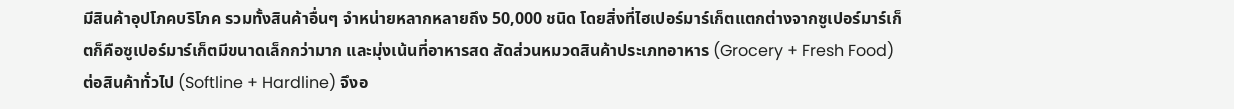มีสินค้าอุปโภคบริโภค รวมทั้งสินค้าอื่นๆ จำหน่ายหลากหลายถึง 50,000 ชนิด โดยสิ่งที่ไฮเปอร์มาร์เก็ตแตกต่างจากซูเปอร์มาร์เก็ตก็คือซูเปอร์มาร์เก็ตมีขนาดเล็กกว่ามาก และมุ่งเน้นที่อาหารสด สัดส่วนหมวดสินค้าประเภทอาหาร (Grocery + Fresh Food) ต่อสินค้าทั่วไป (Softline + Hardline) จึงอ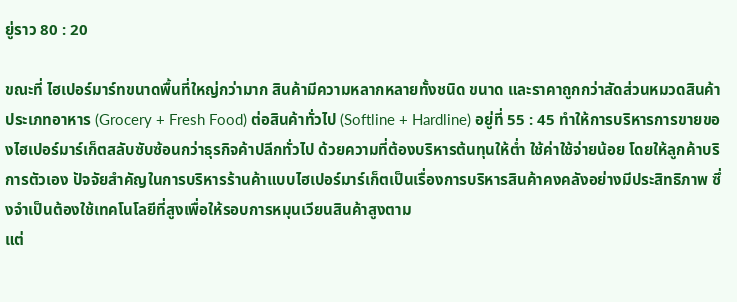ยู่ราว 80 : 20

ขณะที่ ไฮเปอร์มาร์ทขนาดพื้นที่ใหญ่กว่ามาก สินค้ามีความหลากหลายทั้งชนิด ขนาด และราคาถูกกว่าสัดส่วนหมวดสินค้าประเภทอาหาร (Grocery + Fresh Food) ต่อสินค้าทั่วไป (Softline + Hardline) อยู่ที่ 55 : 45 ทำให้การบริหารการขายของไฮเปอร์มาร์เก็ตสลับซับซ้อนกว่าธุรกิจค้าปลีกทั่วไป ด้วยความที่ต้องบริหารต้นทุนให้ต่ำ ใช้ค่าใช้จ่ายน้อย โดยให้ลูกค้าบริการตัวเอง ปัจจัยสำคัญในการบริหารร้านค้าแบบไฮเปอร์มาร์เก็ตเป็นเรื่องการบริหารสินค้าคงคลังอย่างมีประสิทธิภาพ ซึ่งจำเป็นต้องใช้เทคโนโลยีที่สูงเพื่อให้รอบการหมุนเวียนสินค้าสูงตาม
แต่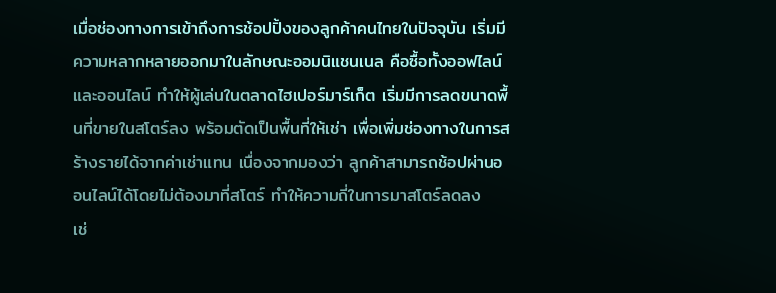เมื่อช่องทางการเข้าถึงการช้อปปิ้งของลูกค้าคนไทยในปัจจุบัน เริ่มมีความหลากหลายออกมาในลักษณะออมนิแชนเนล คือซื้อทั้งออฟไลน์และออนไลน์ ทำให้ผู้เล่นในตลาดไฮเปอร์มาร์เก็ต เริ่มมีการลดขนาดพื้นที่ขายในสโตร์ลง พร้อมตัดเป็นพื้นที่ให้เช่า เพื่อเพิ่มช่องทางในการสร้างรายได้จากค่าเช่าแทน เนื่องจากมองว่า ลูกค้าสามารถช้อปผ่านออนไลน์ได้โดยไม่ต้องมาที่สโตร์ ทำให้ความถี่ในการมาสโตร์ลดลง
เช่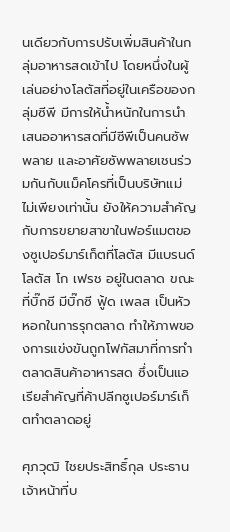นเดียวกับการปรับเพิ่มสินค้าในกลุ่มอาหารสดเข้าไป โดยหนึ่งในผู้เล่นอย่างโลตัสที่อยู่ในเครือของกลุ่มซีพี มีการให้น้ำหนักในการนำเสนออาหารสดที่มีซีพีเป็นคนซัพพลาย และอาศัยซัพพลายเชนร่วมกันกับแม็คโครที่เป็นบริษัทแม่
ไม่เพียงเท่านั้น ยังให้ความสำคัญกับการขยายสาขาในฟอร์แมตของซูเปอร์มาร์เก็ตที่โลตัส มีแบรนด์โลตัส โก เฟรช อยู่ในตลาด ขณะที่บิ๊กซี มีบิ๊กซี ฟู้ด เพลส เป็นหัวหอกในการรุกตลาด ทำให้ภาพของการแข่งขันถูกโฟกัสมาที่การทำตลาดสินค้าอาหารสด ซึ่งเป็นแอเรียสำคัญที่ค้าปลีกซูเปอร์มาร์เก็ตทำตลาดอยู่

ศุภวุฒิ ไชยประสิทธิ์กุล ประธานเจ้าหน้าที่บ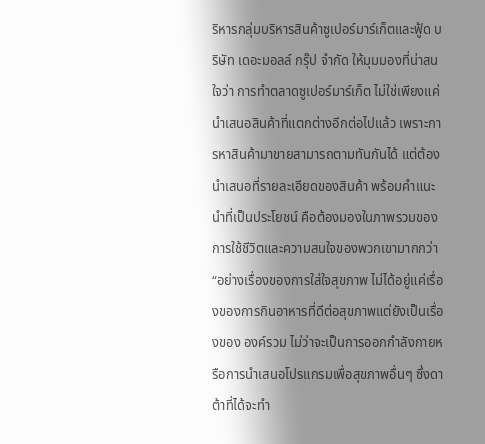ริหารกลุ่มบริหารสินค้าซูเปอร์มาร์เก็ตและฟู้ด บริษัท เดอะมอลล์ กรุ๊ป จำกัด ให้มุมมองที่น่าสนใจว่า การทำตลาดซูเปอร์มาร์เก็ต ไม่ใช่เพียงแค่นำเสนอสินค้าที่แตกต่างอีกต่อไปแล้ว เพราะการหาสินค้ามาขายสามารถตามทันกันได้ แต่ต้องนำเสนอที่รายละเอียดของสินค้า พร้อมคำแนะนำที่เป็นประโยชน์ คือต้องมองในภาพรวมของการใช้ชีวิตและความสนใจของพวกเขามากกว่า
“อย่างเรื่องของการใส่ใจสุขภาพ ไม่ได้อยู่แค่เรื่องของการกินอาหารที่ดีต่อสุขภาพแต่ยังเป็นเรื่องของ องค์รวม ไม่ว่าจะเป็นการออกกำลังกายหรือการนำเสนอโปรแกรมเพื่อสุขภาพอื่นๆ ซึ่งดาต้าที่ได้จะทำ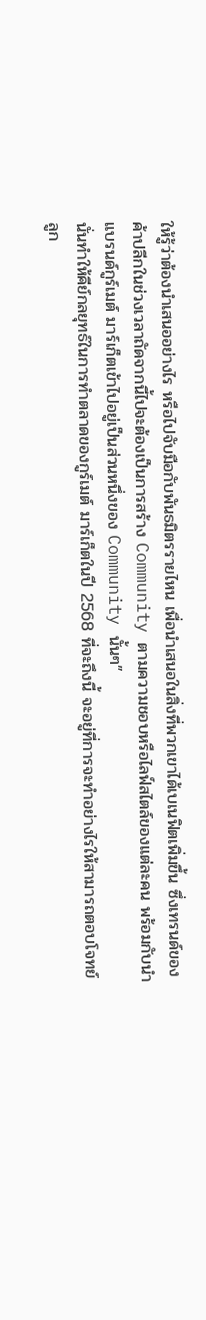ให้รู้ว่าต้องนำเสนออย่างไร หรือไปจับมือกับพันธมิตรรายไหน เพื่อนำเสนอในสิ่งที่พวกเขาได้เบเนฟิตเพิ่มขึ้น ซึ่งเทรนด์ของค้าปลีกในช่วงเวลาถัดจากนี้ไปจะต้องเป็นการสร้าง Community ตามความชอบหรือไลฟ์สไตล์ของแต่ละคน พร้อมกับนำแบรนด์กูร์เมต์ มาร์เก็ตเข้าไปอยู่เป็นส่วนหนึ่งของ Community นั้นๆ”
นั่นทำให้คีย์กลยุทธ์ในการทำตลาดของกูร์เมต์ มาร์เก็ตในปี 2568 ที่จะถึงนี้ จะอยู่ที่การจะทำอย่างไรให้สามารถตอบโจทย์ลูก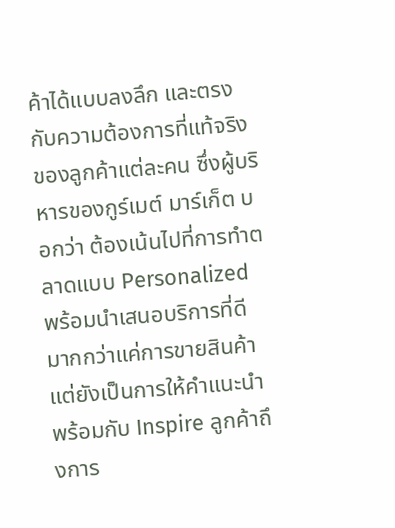ค้าได้แบบลงลึก และตรงกับความต้องการที่แท้จริงของลูกค้าแต่ละคน ซึ่งผู้บริหารของกูร์เมต์ มาร์เก็ต บอกว่า ต้องเน้นไปที่การทำตลาดแบบ Personalized พร้อมนำเสนอบริการที่ดี มากกว่าแค่การขายสินค้า แต่ยังเป็นการให้คำแนะนำพร้อมกับ Inspire ลูกค้าถึงการ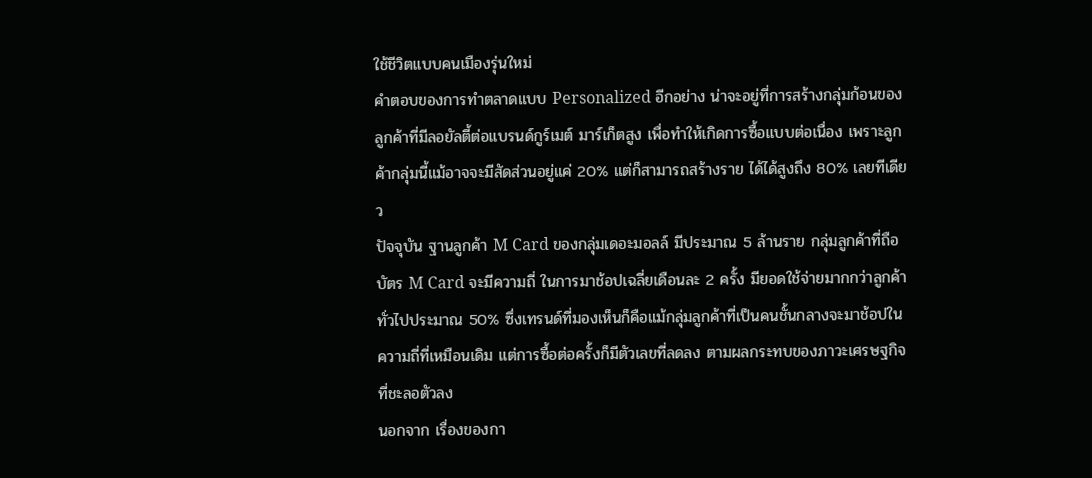ใช้ชีวิตแบบคนเมืองรุ่นใหม่
คำตอบของการทำตลาดแบบ Personalized อีกอย่าง น่าจะอยู่ที่การสร้างกลุ่มก้อนของลูกค้าที่มีลอยัลตี้ต่อแบรนด์กูร์เมต์ มาร์เก็ตสูง เพื่อทำให้เกิดการซื้อแบบต่อเนื่อง เพราะลูกค้ากลุ่มนี้แม้อาจจะมีสัดส่วนอยู่แค่ 20% แต่ก็สามารถสร้างราย ได้ได้สูงถึง 80% เลยทีเดียว
ปัจจุบัน ฐานลูกค้า M Card ของกลุ่มเดอะมอลล์ มีประมาณ 5 ล้านราย กลุ่มลูกค้าที่ถือบัตร M Card จะมีความถี่ ในการมาช้อปเฉลี่ยเดือนละ 2 ครั้ง มียอดใช้จ่ายมากกว่าลูกค้าทั่วไปประมาณ 50% ซึ่งเทรนด์ที่มองเห็นก็คือแม้กลุ่มลูกค้าที่เป็นคนชั้นกลางจะมาช้อปในความถี่ที่เหมือนเดิม แต่การซื้อต่อครั้งก็มีตัวเลขที่ลดลง ตามผลกระทบของภาวะเศรษฐกิจที่ชะลอตัวลง
นอกจาก เรื่องของกา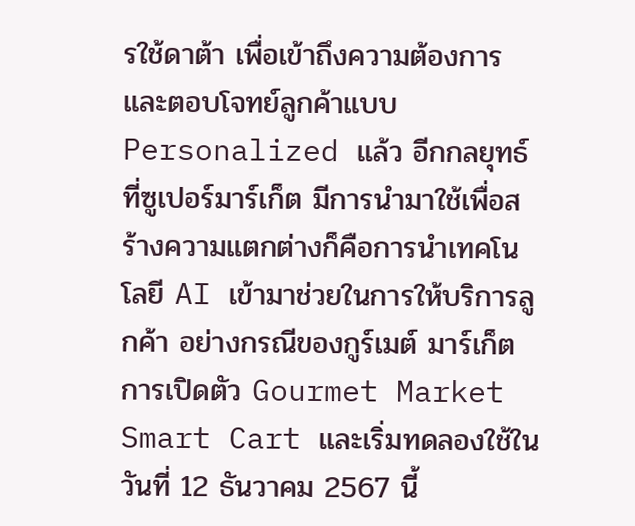รใช้ดาต้า เพื่อเข้าถึงความต้องการและตอบโจทย์ลูกค้าแบบ Personalized แล้ว อีกกลยุทธ์ที่ซูเปอร์มาร์เก็ต มีการนำมาใช้เพื่อสร้างความแตกต่างก็คือการนำเทคโนโลยี AI เข้ามาช่วยในการให้บริการลูกค้า อย่างกรณีของกูร์เมต์ มาร์เก็ต การเปิดตัว Gourmet Market Smart Cart และเริ่มทดลองใช้ในวันที่ 12 ธันวาคม 2567 นี้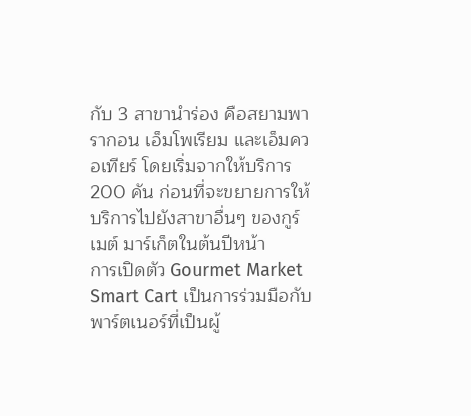กับ 3 สาขานำร่อง คือสยามพารากอน เอ็มโพเรียม และเอ็มควอเทียร์ โดยเริ่มจากให้บริการ 200 คัน ก่อนที่จะขยายการให้บริการไปยังสาขาอื่นๆ ของกูร์เมต์ มาร์เก็ตในต้นปีหน้า
การเปิดตัว Gourmet Market Smart Cart เป็นการร่วมมือกับพาร์ตเนอร์ที่เป็นผู้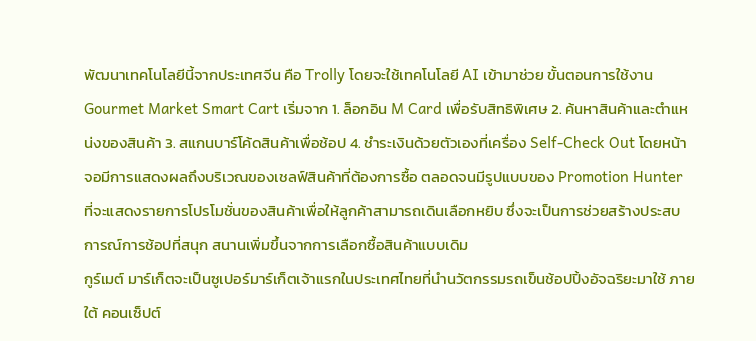พัฒนาเทคโนโลยีนี้จากประเทศจีน คือ Trolly โดยจะใช้เทคโนโลยี AI เข้ามาช่วย ขั้นตอนการใช้งาน Gourmet Market Smart Cart เริ่มจาก 1. ล็อกอิน M Card เพื่อรับสิทธิพิเศษ 2. ค้นหาสินค้าและตำแหน่งของสินค้า 3. สแกนบาร์โค้ดสินค้าเพื่อช้อป 4. ชำระเงินด้วยตัวเองที่เครื่อง Self-Check Out โดยหน้าจอมีการแสดงผลถึงบริเวณของเชลฟ์สินค้าที่ต้องการซื้อ ตลอดจนมีรูปแบบของ Promotion Hunter ที่จะแสดงรายการโปรโมชั่นของสินค้าเพื่อให้ลูกค้าสามารถเดินเลือกหยิบ ซึ่งจะเป็นการช่วยสร้างประสบการณ์การช้อปที่สนุก สนานเพิ่มขึ้นจากการเลือกซื้อสินค้าแบบเดิม
กูร์เมต์ มาร์เก็ตจะเป็นซูเปอร์มาร์เก็ตเจ้าแรกในประเทศไทยที่นำนวัตกรรมรถเข็นช้อปปิ้งอัจฉริยะมาใช้ ภายใต้ คอนเซ็ปต์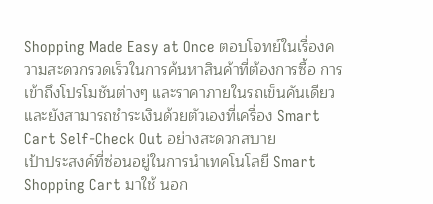Shopping Made Easy at Once ตอบโจทย์ในเรื่องความสะดวกรวดเร็วในการค้นหาสินค้าที่ต้องการซื้อ การเข้าถึงโปรโมชันต่างๆ และราคาภายในรถเข็นคันเดียว และยังสามารถชำระเงินด้วยตัวเองที่เครื่อง Smart Cart Self-Check Out อย่างสะดวกสบาย
เป้าประสงค์ที่ซ่อนอยู่ในการนำเทคโนโลยี Smart Shopping Cart มาใช้ นอก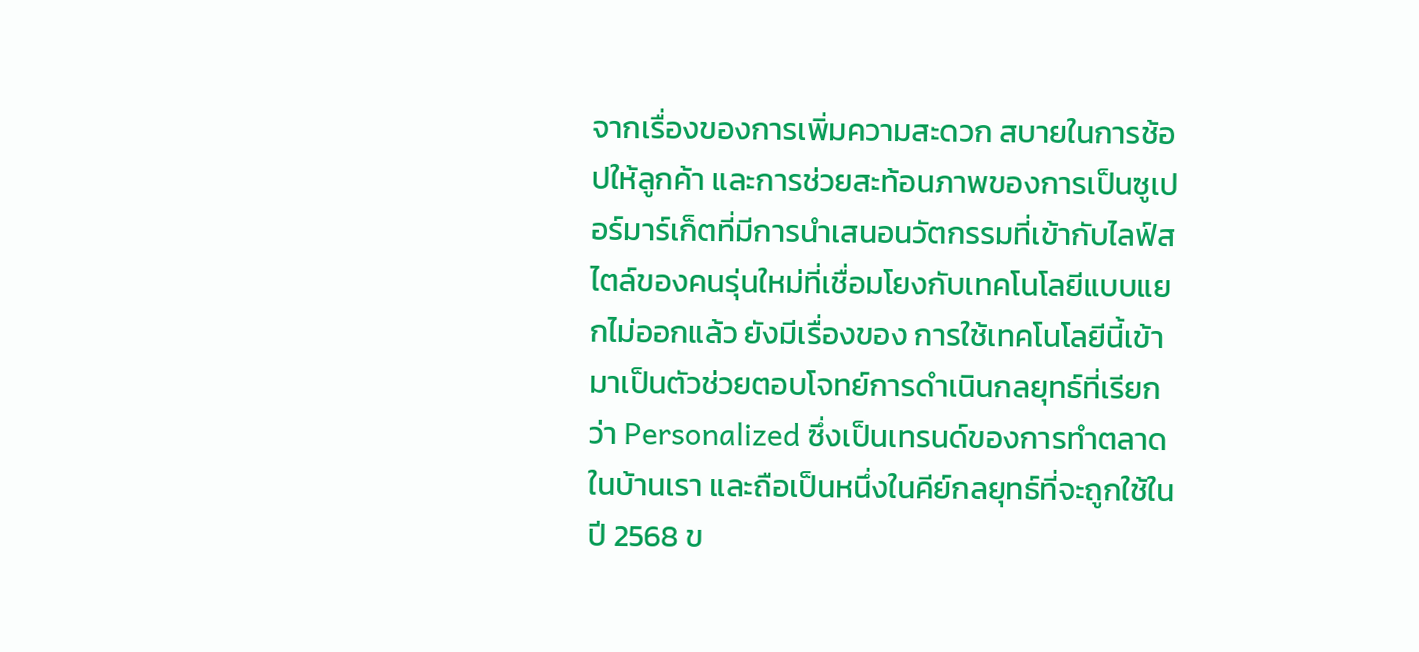จากเรื่องของการเพิ่มความสะดวก สบายในการช้อปให้ลูกค้า และการช่วยสะท้อนภาพของการเป็นซูเปอร์มาร์เก็ตที่มีการนำเสนอนวัตกรรมที่เข้ากับไลฟ์สไตล์ของคนรุ่นใหม่ที่เชื่อมโยงกับเทคโนโลยีแบบแยกไม่ออกแล้ว ยังมีเรื่องของ การใช้เทคโนโลยีนี้เข้ามาเป็นตัวช่วยตอบโจทย์การดำเนินกลยุทธ์ที่เรียกว่า Personalized ซึ่งเป็นเทรนด์ของการทำตลาดในบ้านเรา และถือเป็นหนึ่งในคีย์กลยุทธ์ที่จะถูกใช้ในปี 2568 ข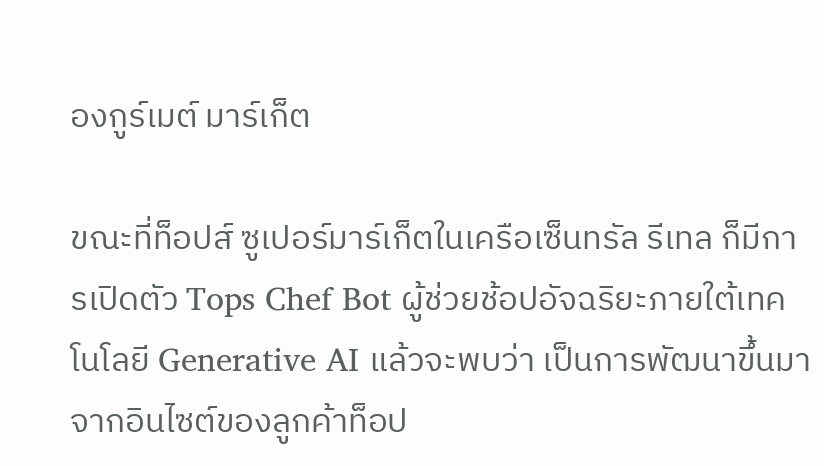องกูร์เมต์ มาร์เก็ต

ขณะที่ท็อปส์ ซูเปอร์มาร์เก็ตในเครือเซ็นทรัล รีเทล ก็มีการเปิดตัว Tops Chef Bot ผู้ช่วยช้อปอัจฉริยะภายใต้เทคโนโลยี Generative AI แล้วจะพบว่า เป็นการพัฒนาขึ้นมาจากอินไซต์ของลูกค้าท็อป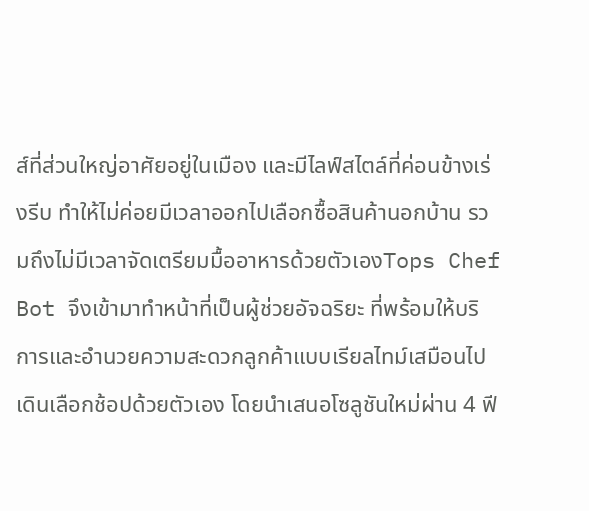ส์ที่ส่วนใหญ่อาศัยอยู่ในเมือง และมีไลฟ์สไตล์ที่ค่อนข้างเร่งรีบ ทำให้ไม่ค่อยมีเวลาออกไปเลือกซื้อสินค้านอกบ้าน รวมถึงไม่มีเวลาจัดเตรียมมื้ออาหารด้วยตัวเองTops Chef Bot จึงเข้ามาทำหน้าที่เป็นผู้ช่วยอัจฉริยะ ที่พร้อมให้บริการและอำนวยความสะดวกลูกค้าแบบเรียลไทม์เสมือนไปเดินเลือกช้อปด้วยตัวเอง โดยนำเสนอโซลูชันใหม่ผ่าน 4 ฟี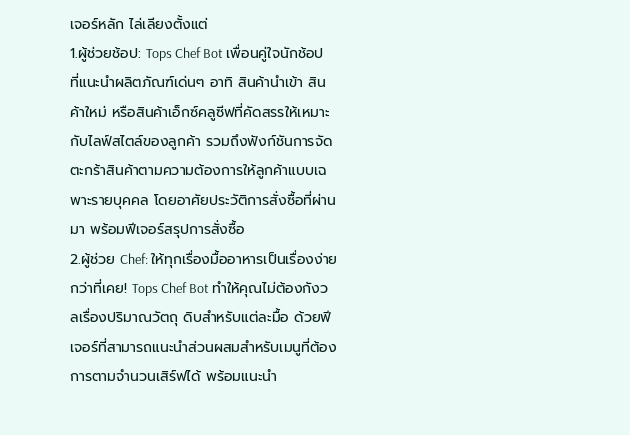เจอร์หลัก ไล่เลียงตั้งแต่
1.ผู้ช่วยช้อป: Tops Chef Bot เพื่อนคู่ใจนักช้อป ที่แนะนำผลิตภัณฑ์เด่นๆ อาทิ สินค้านำเข้า สินค้าใหม่ หรือสินค้าเอ็กซ์คลูซีฟที่คัดสรรให้เหมาะกับไลฟ์สไตล์ของลูกค้า รวมถึงฟังก์ชันการจัดตะกร้าสินค้าตามความต้องการให้ลูกค้าแบบเฉพาะรายบุคคล โดยอาศัยประวัติการสั่งซื้อที่ผ่านมา พร้อมฟีเจอร์สรุปการสั่งซื้อ
2.ผู้ช่วย Chef: ให้ทุกเรื่องมื้ออาหารเป็นเรื่องง่ายกว่าที่เคย! Tops Chef Bot ทำให้คุณไม่ต้องกังวลเรื่องปริมาณวัตถุ ดิบสำหรับแต่ละมื้อ ด้วยฟีเจอร์ที่สามารถแนะนำส่วนผสมสำหรับเมนูที่ต้องการตามจำนวนเสิร์ฟได้ พร้อมแนะนำ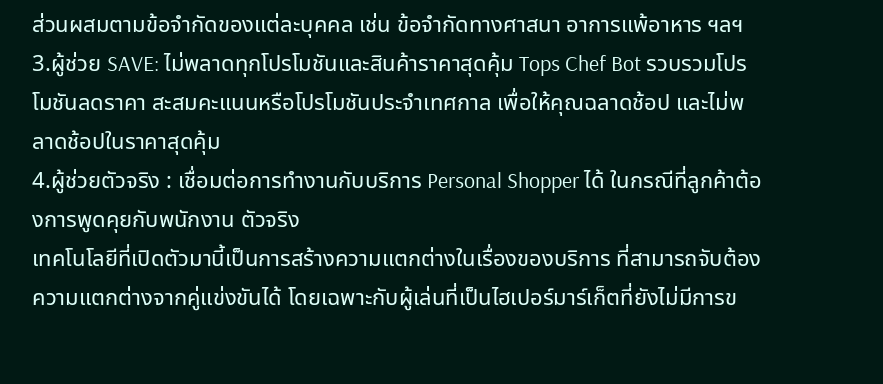ส่วนผสมตามข้อจำกัดของแต่ละบุคคล เช่น ข้อจำกัดทางศาสนา อาการแพ้อาหาร ฯลฯ
3.ผู้ช่วย SAVE: ไม่พลาดทุกโปรโมชันและสินค้าราคาสุดคุ้ม Tops Chef Bot รวบรวมโปรโมชันลดราคา สะสมคะแนนหรือโปรโมชันประจำเทศกาล เพื่อให้คุณฉลาดช้อป และไม่พลาดช้อปในราคาสุดคุ้ม
4.ผู้ช่วยตัวจริง : เชื่อมต่อการทำงานกับบริการ Personal Shopper ได้ ในกรณีที่ลูกค้าต้องการพูดคุยกับพนักงาน ตัวจริง
เทคโนโลยีที่เปิดตัวมานี้เป็นการสร้างความแตกต่างในเรื่องของบริการ ที่สามารถจับต้องความแตกต่างจากคู่แข่งขันได้ โดยเฉพาะกับผู้เล่นที่เป็นไฮเปอร์มาร์เก็ตที่ยังไม่มีการข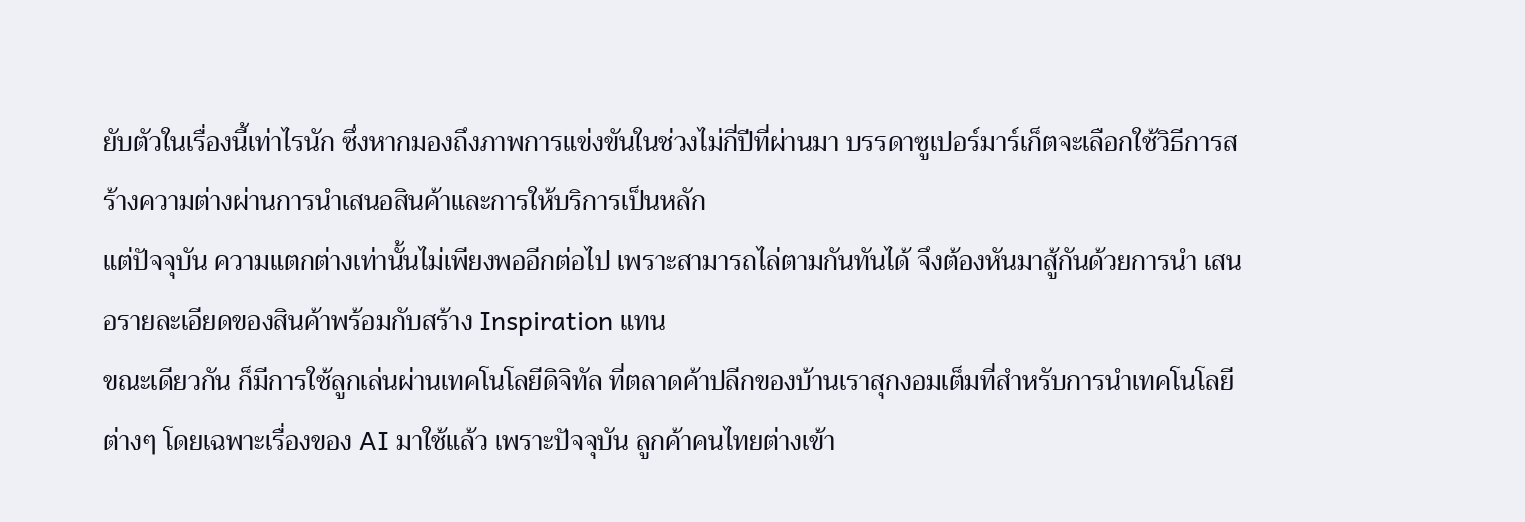ยับตัวในเรื่องนี้เท่าไรนัก ซึ่งหากมองถึงภาพการแข่งขันในช่วงไม่กี่ปีที่ผ่านมา บรรดาซูเปอร์มาร์เก็ตจะเลือกใช้วิธีการสร้างความต่างผ่านการนำเสนอสินค้าและการให้บริการเป็นหลัก
แต่ปัจจุบัน ความแตกต่างเท่านั้นไม่เพียงพออีกต่อไป เพราะสามารถไล่ตามกันทันได้ จึงต้องหันมาสู้กันด้วยการนำ เสนอรายละเอียดของสินค้าพร้อมกับสร้าง Inspiration แทน
ขณะเดียวกัน ก็มีการใช้ลูกเล่นผ่านเทคโนโลยีดิจิทัล ที่ตลาดค้าปลีกของบ้านเราสุกงอมเต็มที่สำหรับการนำเทคโนโลยีต่างๆ โดยเฉพาะเรื่องของ AI มาใช้แล้ว เพราะปัจจุบัน ลูกค้าคนไทยต่างเข้า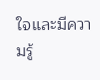ใจและมีความรู้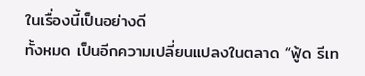ในเรื่องนี้เป็นอย่างดี
ทั้งหมด เป็นอีกความเปลี่ยนแปลงในตลาด “ฟู้ด รีเท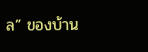ล” ของบ้าน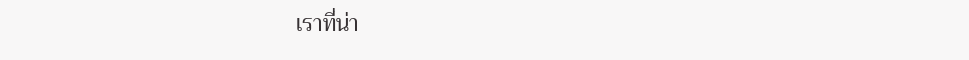เราที่น่า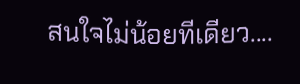สนใจไม่น้อยทีเดียว....